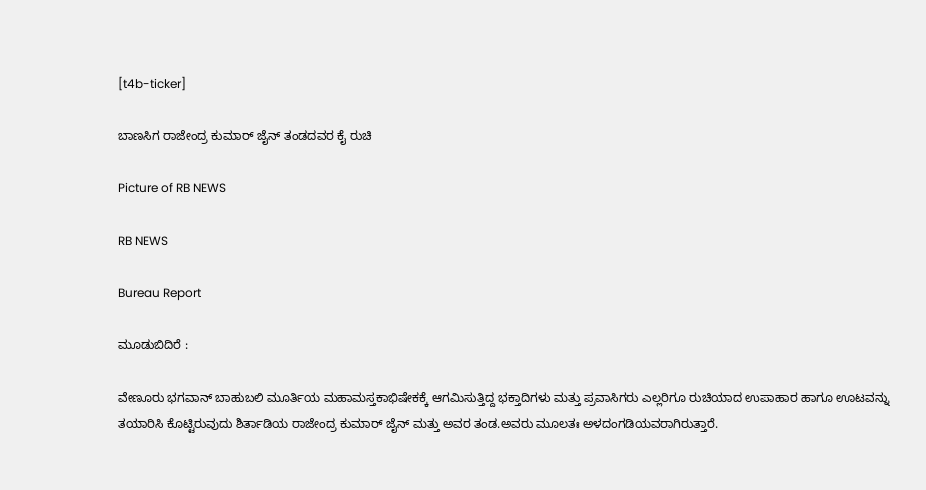[t4b-ticker]

ಬಾಣಸಿಗ ರಾಜೇಂದ್ರ ಕುಮಾರ್ ಜೈನ್ ತಂಡದವರ ಕೈ ರುಚಿ

Picture of RB NEWS

RB NEWS

Bureau Report

ಮೂಡುಬಿದಿರೆ :

ವೇಣೂರು ಭಗವಾನ್ ಬಾಹುಬಲಿ ಮೂರ್ತಿಯ ಮಹಾಮಸ್ತಕಾಭಿಷೇಕಕ್ಕೆ ಆಗಮಿಸುತ್ತಿದ್ದ ಭಕ್ತಾದಿಗಳು ಮತ್ತು ಪ್ರವಾಸಿಗರು ಎಲ್ಲರಿಗೂ ರುಚಿಯಾದ ಉಪಾಹಾರ ಹಾಗೂ ಊಟವನ್ನು ತಯಾರಿಸಿ ಕೊಟ್ಟಿರುವುದು ಶಿರ್ತಾಡಿಯ ರಾಜೇಂದ್ರ ಕುಮಾರ್ ಜೈನ್ ಮತ್ತು ಅವರ ತಂಡ.ಅವರು ಮೂಲತಃ ಅಳದಂಗಡಿಯವರಾಗಿರುತ್ತಾರೆ.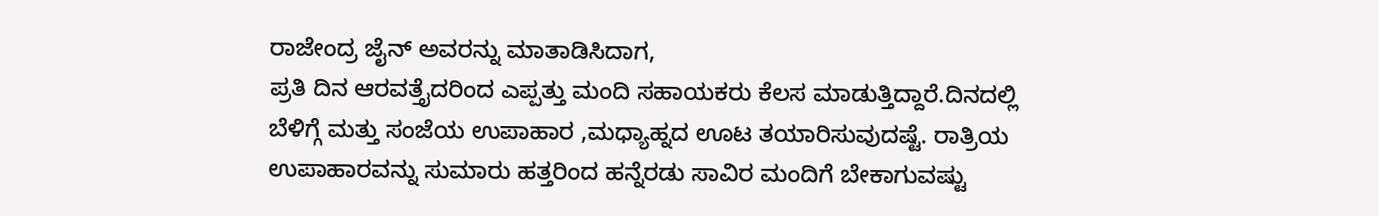ರಾಜೇಂದ್ರ ಜೈನ್ ಅವರನ್ನು ಮಾತಾಡಿಸಿದಾಗ,
ಪ್ರತಿ ದಿನ ಆರವತ್ತೈದರಿಂದ ಎಪ್ಪತ್ತು ಮಂದಿ ಸಹಾಯಕರು ಕೆಲಸ ಮಾಡುತ್ತಿದ್ದಾರೆ.ದಿನದಲ್ಲಿ ಬೆಳಿಗ್ಗೆ ಮತ್ತು ಸಂಜೆಯ ಉಪಾಹಾರ ,ಮಧ್ಯಾಹ್ನದ ಊಟ ತಯಾರಿಸುವುದಷ್ಟೆ. ರಾತ್ರಿಯ ಉಪಾಹಾರವನ್ನು ಸುಮಾರು ಹತ್ತರಿಂದ ಹನ್ನೆರಡು ಸಾವಿರ ಮಂದಿಗೆ ಬೇಕಾಗುವಷ್ಟು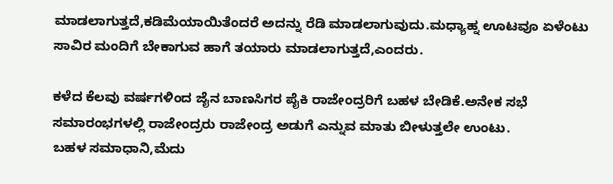ಮಾಡಲಾಗುತ್ತದೆ,ಕಡಿಮೆಯಾಯಿತೆಂದರೆ ಅದನ್ನು ರೆಡಿ ಮಾಡಲಾಗುವುದು.ಮಧ್ಯಾಹ್ನ ಊಟವೂ ಏಳೆಂಟು ಸಾವಿರ ಮಂದಿಗೆ ಬೇಕಾಗುವ ಹಾಗೆ ತಯಾರು ಮಾಡಲಾಗುತ್ತದೆ,ಎಂದರು.

ಕಳೆದ ಕೆಲವು ವರ್ಷಗಳಿಂದ ಜೈನ ಬಾಣಸಿಗರ ಪೈಕಿ ರಾಜೇಂದ್ರರಿಗೆ ಬಹಳ ಬೇಡಿಕೆ.ಅನೇಕ ಸಭೆ ಸಮಾರಂಭಗಳಲ್ಲಿ ರಾಜೇಂದ್ರರು ರಾಜೇಂದ್ರ ಅಡುಗೆ ಎನ್ನುವ ಮಾತು ಬೀಳುತ್ತಲೇ ಉಂಟು.
ಬಹಳ ಸಮಾಧಾನಿ,ಮೆದು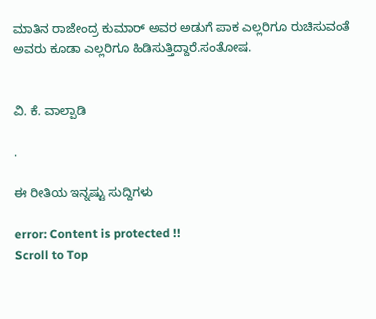ಮಾತಿನ ರಾಜೇಂದ್ರ ಕುಮಾರ್ ಅವರ ಅಡುಗೆ ಪಾಕ ಎಲ್ಲರಿಗೂ ರುಚಿಸುವಂತೆ ಅವರು ಕೂಡಾ ಎಲ್ಲರಿಗೂ ಹಿಡಿಸುತ್ತಿದ್ದಾರೆ.ಸಂತೋಷ.


ವಿ. ಕೆ. ವಾಲ್ಪಾಡಿ

.

ಈ ರೀತಿಯ ಇನ್ನಷ್ಟು ಸುದ್ದಿಗಳು

error: Content is protected !!
Scroll to Top